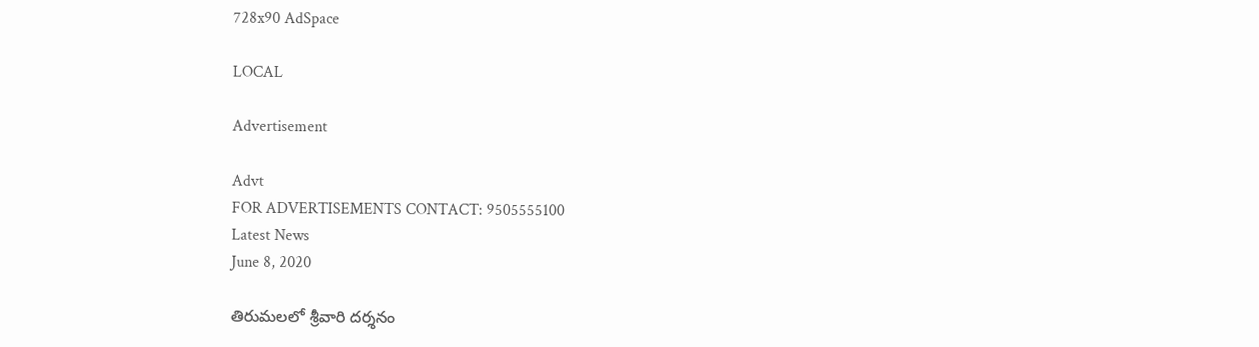728x90 AdSpace

LOCAL

Advertisement

Advt
FOR ADVERTISEMENTS CONTACT: 9505555100
Latest News
June 8, 2020

తిరుమలలో శ్రీవారి దర్శనం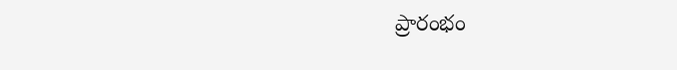ప్రారంభం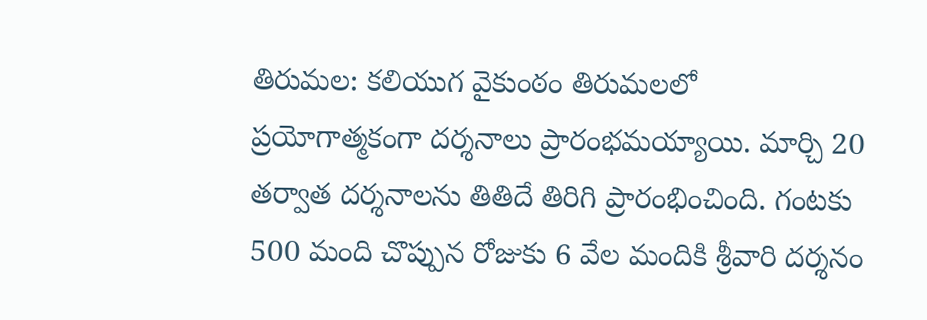తిరుమల: కలియుగ వైకుంఠం తిరుమలలో ప్రయోగాత్మకంగా దర్శనాలు ప్రారంభమయ్యాయి. మార్చి 20 తర్వాత దర్శనాలను తితిదే తిరిగి ప్రారంభించింది. గంటకు 500 మంది చొప్పున రోజుకు 6 వేల మందికి శ్రీవారి దర్శనం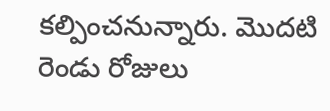కల్పించనున్నారు. మొదటి రెండు రోజులు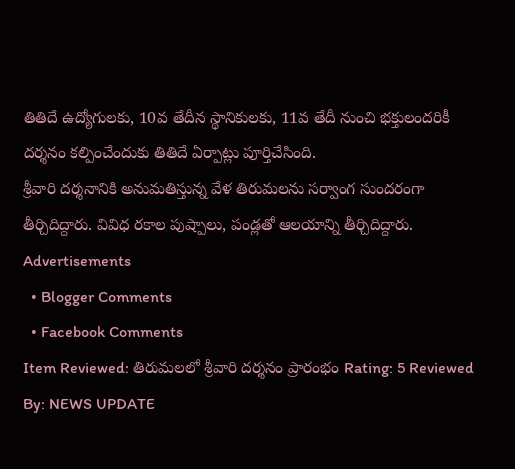తితిదే ఉద్యోగులకు, 10వ తేదీన స్థానికులకు, 11వ తేదీ నుంచి భక్తులందరికీ దర్శనం కల్పించేందుకు తితిదే ఏర్పాట్లు పూర్తిచేసింది.
శ్రీవారి దర్శనానికి అనుమతిస్తున్న వేళ తిరుమలను సర్వాంగ సుందరంగా తీర్చిదిద్దారు. వివిధ రకాల పుష్పాలు, పండ్లతో ఆలయాన్ని తీర్చిదిద్దారు.
Advertisements
  • Blogger Comments
  • Facebook Comments
Item Reviewed: తిరుమలలో శ్రీవారి దర్శనం ప్రారంభం Rating: 5 Reviewed By: NEWS UPDATE